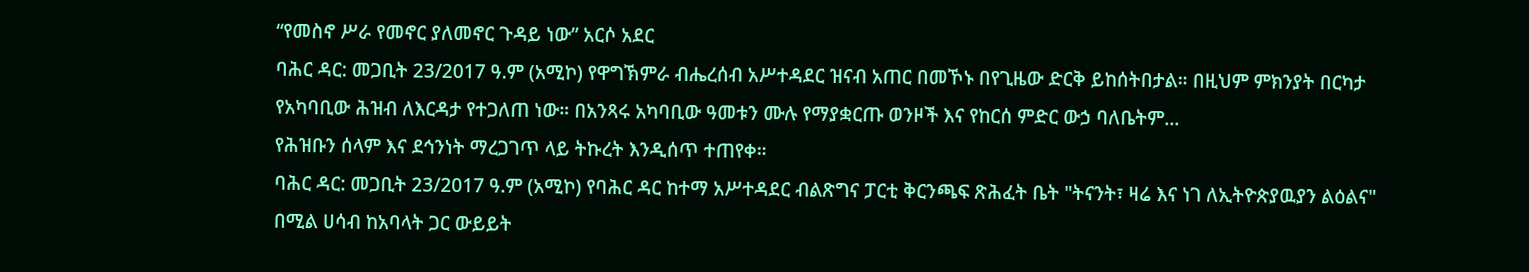“የመስኖ ሥራ የመኖር ያለመኖር ጉዳይ ነው” አርሶ አደር
ባሕር ዳር: መጋቢት 23/2017 ዓ.ም (አሚኮ) የዋግኽምራ ብሔረሰብ አሥተዳደር ዝናብ አጠር በመኾኑ በየጊዜው ድርቅ ይከሰትበታል። በዚህም ምክንያት በርካታ የአካባቢው ሕዝብ ለእርዳታ የተጋለጠ ነው። በአንጻሩ አካባቢው ዓመቱን ሙሉ የማያቋርጡ ወንዞች እና የከርሰ ምድር ውኃ ባለቤትም...
የሕዝቡን ሰላም እና ደኅንነት ማረጋገጥ ላይ ትኩረት እንዲሰጥ ተጠየቀ።
ባሕር ዳር: መጋቢት 23/2017 ዓ.ም (አሚኮ) የባሕር ዳር ከተማ አሥተዳደር ብልጽግና ፓርቲ ቅርንጫፍ ጽሕፈት ቤት "ትናንት፣ ዛሬ እና ነገ ለኢትዮጵያዉያን ልዕልና" በሚል ሀሳብ ከአባላት ጋር ውይይት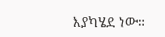እያካሄደ ነው።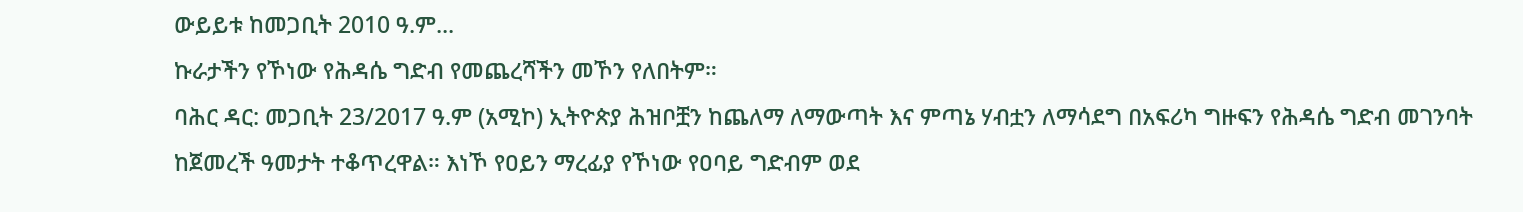ውይይቱ ከመጋቢት 2010 ዓ.ም...
ኩራታችን የኾነው የሕዳሴ ግድብ የመጨረሻችን መኾን የለበትም።
ባሕር ዳር: መጋቢት 23/2017 ዓ.ም (አሚኮ) ኢትዮጵያ ሕዝቦቿን ከጨለማ ለማውጣት እና ምጣኔ ሃብቷን ለማሳደግ በአፍሪካ ግዙፍን የሕዳሴ ግድብ መገንባት ከጀመረች ዓመታት ተቆጥረዋል። እነኾ የዐይን ማረፊያ የኾነው የዐባይ ግድብም ወደ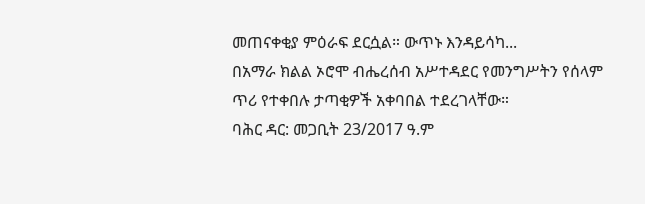መጠናቀቂያ ምዕራፍ ደርሷል። ውጥኑ እንዳይሳካ...
በአማራ ክልል ኦሮሞ ብሔረሰብ አሥተዳደር የመንግሥትን የሰላም ጥሪ የተቀበሉ ታጣቂዎች አቀባበል ተደረገላቸው።
ባሕር ዳር: መጋቢት 23/2017 ዓ.ም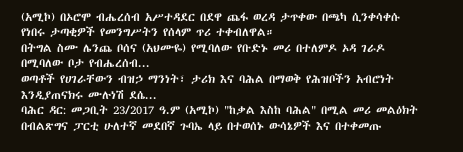(አሚኮ) በኦሮሞ ብሔረሰብ አሥተዳደር በደዋ ጨፋ ወረዳ ታጥቀው በጫካ ሲንቀሳቀሱ የነበሩ ታጣቂዎች የመንግሥትን የሰላም ጥሪ ተቀብለዋል።
በትግል ስሙ ሌንጨ ቦሰና (አህሙዬ) የሚባለው የቡድኑ መሪ በተለምዶ ኦዳ ገራዶ በሚባለው ቦታ የብሔረሰብ...
ወጣቶች የሀገራቸውን ብዝኃ ማንነት፣ ታሪክ እና ባሕል በማወቅ የሕዝቦችን አብሮነት እንዲያጠናክሩ ሙሉነሽ ደሴ...
ባሕር ዳር: መጋቢት 23/2017 ዓ.ም (አሚኮ) "ከቃል እስከ ባሕል" በሚል መሪ መልዕክት በብልጽግና ፓርቲ ሁለተኛ መደበኛ ጉባኤ ላይ በተወሰኑ ውሳኔዎች እና በተቀመጡ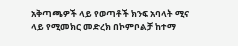አቅጣጫዎች ላይ የወጣቶች ክንፍ አባላት ሚና ላይ የሚመክር መድረክ በኮምቦልቻ ከተማ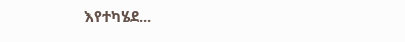እየተካሄደ...